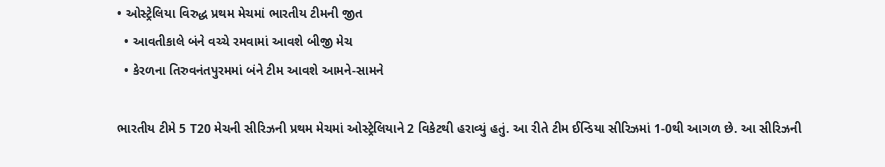• ઓસ્ટ્રેલિયા વિરુદ્ધ પ્રથમ મેચમાં ભારતીય ટીમની જીત
  • આવતીકાલે બંને વચ્ચે રમવામાં આવશે બીજી મેચ
  • કેરળના તિરુવનંતપુરમમાં બંને ટીમ આવશે આમને-સામને

ભારતીય ટીમે 5 T20 મેચની સીરિઝની પ્રથમ મેચમાં ઓસ્ટ્રેલિયાને 2 વિકેટથી હરાવ્યું હતું. આ રીતે ટીમ ઈન્ડિયા સીરિઝમાં 1-0થી આગળ છે. આ સીરિઝની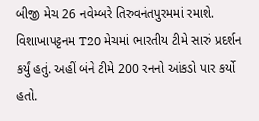બીજી મેચ 26 નવેમ્બરે તિરુવનંતપુરમમાં રમાશે. વિશાખાપટ્ટનમ T20 મેચમાં ભારતીય ટીમે સારું પ્રદર્શન કર્યું હતું. અહીં બંને ટીમે 200 રનનો આંકડો પાર કર્યો હતો.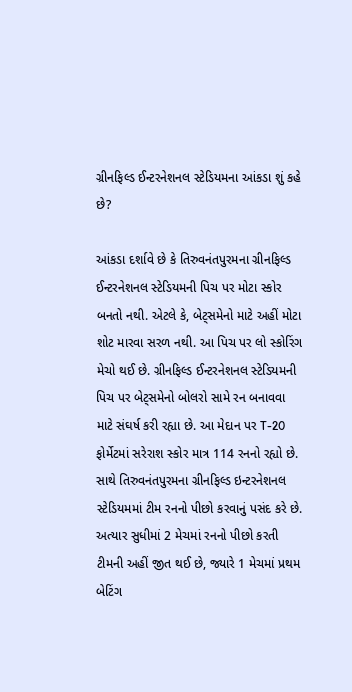ગ્રીનફિલ્ડ ઈન્ટરનેશનલ સ્ટેડિયમના આંકડા શું કહે છે?

આંકડા દર્શાવે છે કે તિરુવનંતપુરમના ગ્રીનફિલ્ડ ઈન્ટરનેશનલ સ્ટેડિયમની પિચ પર મોટા સ્કોર બનતો નથી. એટલે કે, બેટ્સમેનો માટે અહીં મોટા શોટ મારવા સરળ નથી. આ પિચ પર લો સ્કોરિંગ મેચો થઈ છે. ગ્રીનફિલ્ડ ઈન્ટરનેશનલ સ્ટેડિયમની પિચ પર બેટ્સમેનો બોલરો સામે રન બનાવવા માટે સંઘર્ષ કરી રહ્યા છે. આ મેદાન પર T-20 ફોર્મેટમાં સરેરાશ સ્કોર માત્ર 114 રનનો રહ્યો છે. સાથે તિરુવનંતપુરમના ગ્રીનફિલ્ડ ઇન્ટરનેશનલ સ્ટેડિયમમાં ટીમ રનનો પીછો કરવાનું પસંદ કરે છે. અત્યાર સુધીમાં 2 મેચમાં રનનો પીછો કરતી ટીમની અહીં જીત થઈ છે, જ્યારે 1 મેચમાં પ્રથમ બેટિંગ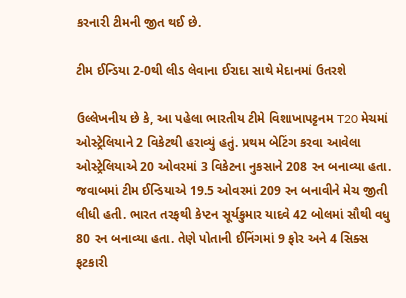કરનારી ટીમની જીત થઈ છે.

ટીમ ઈન્ડિયા 2-0થી લીડ લેવાના ઈરાદા સાથે મેદાનમાં ઉતરશે

ઉલ્લેખનીય છે કે, આ પહેલા ભારતીય ટીમે વિશાખાપટ્ટનમ T20 મેચમાં ઓસ્ટ્રેલિયાને 2 વિકેટથી હરાવ્યું હતું. પ્રથમ બેટિંગ કરવા આવેલા ઓસ્ટ્રેલિયાએ 20 ઓવરમાં 3 વિકેટના નુકસાને 208 રન બનાવ્યા હતા. જવાબમાં ટીમ ઈન્ડિયાએ 19.5 ઓવરમાં 209 રન બનાવીને મેચ જીતી લીધી હતી. ભારત તરફથી કેપ્ટન સૂર્યકુમાર યાદવે 42 બોલમાં સૌથી વધુ 80 રન બનાવ્યા હતા. તેણે પોતાની ઈનિંગમાં 9 ફોર અને 4 સિક્સ ફટકારી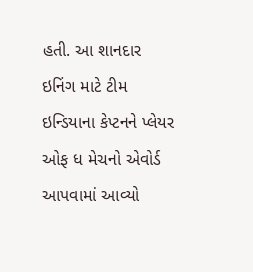હતી. આ શાનદાર ઇનિંગ માટે ટીમ ઇન્ડિયાના કેપ્ટનને પ્લેયર ઓફ ધ મેચનો એવોર્ડ આપવામાં આવ્યો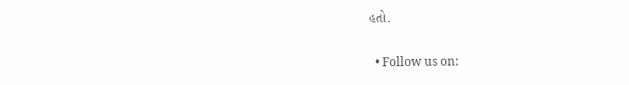હતો.

  • Follow us on: